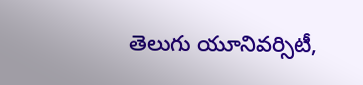తెలుగు యూనివర్సిటీ,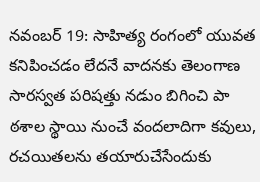నవంబర్ 19: సాహిత్య రంగంలో యువత కనిపించడం లేదనే వాదనకు తెలంగాణ సారస్వత పరిషత్తు నడుం బిగించి పా ఠశాల స్థాయి నుంచే వందలాదిగా కవులు, రచయితలను తయారుచేసేందుకు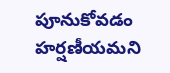పూనుకోవడం హర్షణీయమని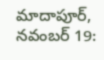మాదాపూర్, నవంబర్ 19: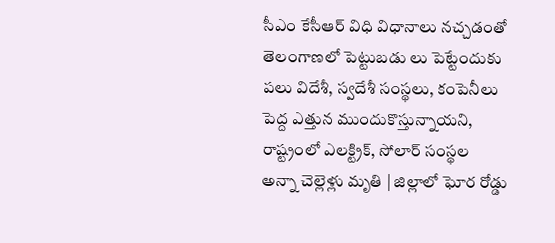సీఎం కేసీఆర్ విధి విధానాలు నచ్చడంతో తెలంగాణలో పెట్టుబడు లు పెట్టేందుకు పలు విదేశీ, స్వదేశీ సంస్థలు, కంపెనీలు పెద్ద ఎత్తున ముందుకొస్తున్నాయని, రాష్ట్రంలో ఎలక్ట్రిక్, సోలార్ సంస్థల
అన్నా చెల్లెళ్లు మృతి | జిల్లాలో ఘోర రోడ్డు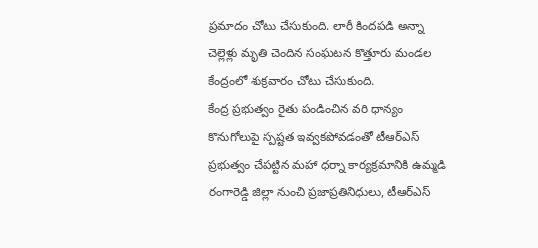ప్రమాదం చోటు చేసుకుంది. లారీ కిందపడి అన్నా చెల్లెళ్లు మృతి చెందిన సంఘటన కొత్తూరు మండల కేంద్రంలో శుక్రవారం చోటు చేసుకుంది.
కేంద్ర ప్రభుత్వం రైతు పండించిన వరి ధాన్యం కొనుగోలుపై స్పష్టత ఇవ్వకపోవడంతో టీఆర్ఎస్ ప్రభుత్వం చేపట్టిన మహా ధర్నా కార్యక్రమానికి ఉమ్మడి రంగారెడ్డి జిల్లా నుంచి ప్రజాప్రతినిధులు, టీఆర్ఎస్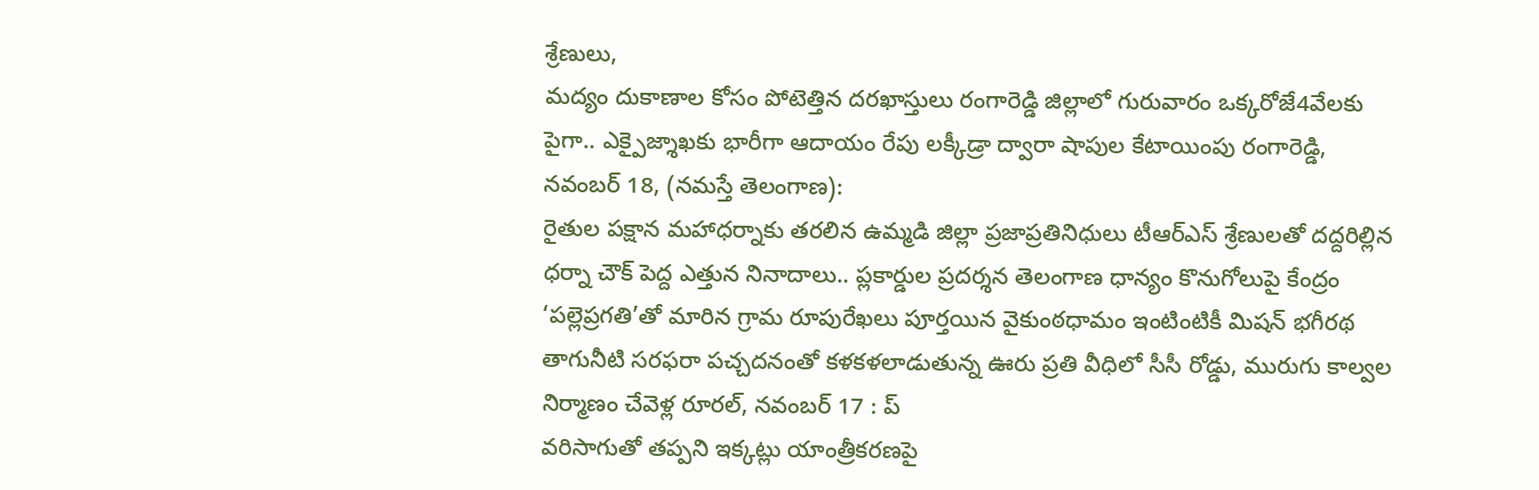శ్రేణులు,
మద్యం దుకాణాల కోసం పోటెత్తిన దరఖాస్తులు రంగారెడ్డి జిల్లాలో గురువారం ఒక్కరోజే4వేలకు పైగా.. ఎక్పైజ్శాఖకు భారీగా ఆదాయం రేపు లక్కీడ్రా ద్వారా షాపుల కేటాయింపు రంగారెడ్డి, నవంబర్ 18, (నమస్తే తెలంగాణ):
రైతుల పక్షాన మహాధర్నాకు తరలిన ఉమ్మడి జిల్లా ప్రజాప్రతినిధులు టీఆర్ఎస్ శ్రేణులతో దద్దరిల్లిన ధర్నా చౌక్ పెద్ద ఎత్తున నినాదాలు.. ప్లకార్డుల ప్రదర్శన తెలంగాణ ధాన్యం కొనుగోలుపై కేంద్రం
‘పల్లెప్రగతి’తో మారిన గ్రామ రూపురేఖలు పూర్తయిన వైకుంఠధామం ఇంటింటికీ మిషన్ భగీరథ తాగునీటి సరఫరా పచ్చదనంతో కళకళలాడుతున్న ఊరు ప్రతి వీధిలో సీసీ రోడ్డు, మురుగు కాల్వల నిర్మాణం చేవెళ్ల రూరల్, నవంబర్ 17 : ప్
వరిసాగుతో తప్పని ఇక్కట్లు యాంత్రీకరణపై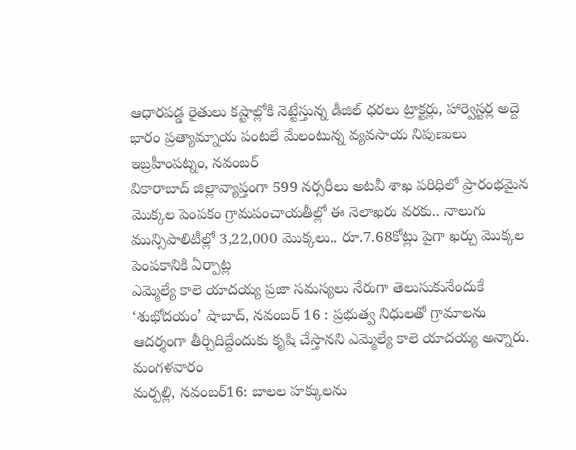ఆధారపడ్డ రైతులు కష్టాల్లోకి నెట్టేస్తున్న డీజిల్ ధరలు ట్రాక్టర్లు, హార్వెస్టర్ల అద్దె భారం ప్రత్యామ్నాయ పంటలే మేలంటున్న వ్యవసాయ నిపుణులు ఇబ్రహీంపట్నం, నవంబర్
వికారాబాద్ జిల్లావ్యాప్తంగా 599 నర్సరీలు అటవీ శాఖ పరిధిలో ప్రారంభమైన మొక్కల పెంపకం గ్రామపంచాయతీల్లో ఈ నెలాఖరు వరకు.. నాలుగు మున్సిపాలిటీల్లో 3,22,000 మొక్కలు.. రూ.7.68కోట్లు పైగా ఖర్చు మొక్కల పెంపకానికి ఏర్పాట్ల
ఎమ్మెల్యే కాలె యాదయ్య ప్రజా సమస్యలు నేరుగా తెలుసుకునేందుకే ‘శుభోదయం’ షాబాద్, నవంబర్ 16 : ప్రభుత్వ నిధులతో గ్రామాలను ఆదర్శంగా తీర్చిదిద్దేందుకు కృషి చేస్తానని ఎమ్మెల్యే కాలె యాదయ్య అన్నారు. మంగళవారం
మర్పల్లి, నవంబర్16: బాలల హక్కులను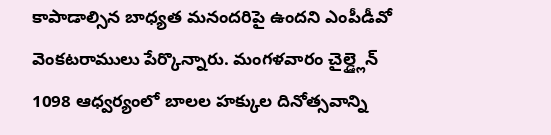కాపాడాల్సిన బాధ్యత మనందరిపై ఉందని ఎంపీడీవో వెంకటరాములు పేర్కొన్నారు. మంగళవారం చైల్డ్లైన్ 1098 ఆధ్వర్యంలో బాలల హక్కుల దినోత్సవాన్ని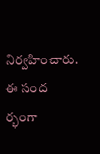నిర్వహించారు. ఈ సంద ర్భంగా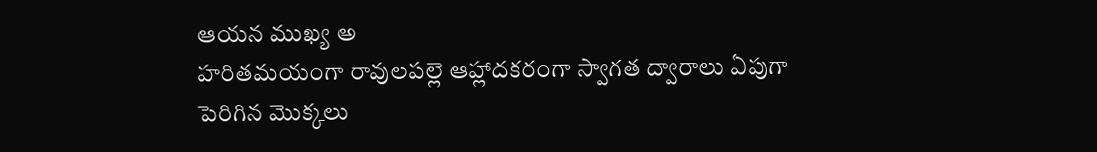ఆయన ముఖ్య అ
హరితమయంగా రావులపల్లె ఆహ్లాదకరంగా స్వాగత ద్వారాలు ఏపుగా పెరిగిన మొక్కలు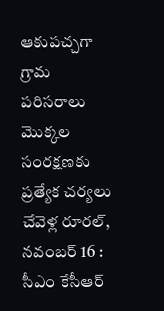ఆకుపచ్చగా గ్రామ పరిసరాలు మొక్కల సంరక్షణకు ప్రత్యేక చర్యలు చేవెళ్ల రూరల్, నవంబర్ 16 : సీఎం కేసీఆర్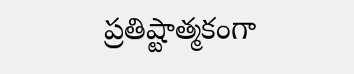ప్రతిష్టాత్మకంగా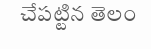చేపట్టిన తెలం